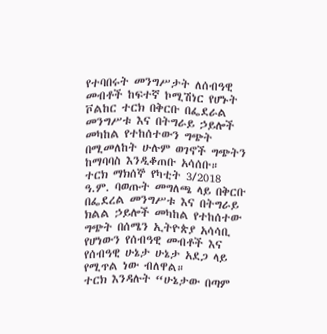የተባበሩት መንግሥታት ለሰብዓዊ መብቶች ከፍተኛ ኮሚሽነር የሆኑት ቮልከር ተርክ በቅርቡ በፌደራል መንግሥቱ እና በትግራይ ኃይሎች መካከል የተከሰተውን ግጭት በሚመለከት ሁሉም ወገኖች ግጭትን ከማባባስ እንዲቆጠቡ አሳሰቡ።
ተርክ ማክሰኞ የካቲት 3/2018 ዓ.ም. ባወጡት መግለጫ ላይ በቅርቡ በፌደረል መንግሥቱ እና በትግራይ ክልል ኃይሎች መካከል የተከሰተው ግጭት በሰሜን ኢትዮጵያ አሳሳቢ የሆነውን የሰብዓዊ መብቶች እና የሰብዓዊ ሁኔታ ሁኔታ አደጋ ላይ የሚጥል ነው ብለዋል።
ተርክ እንዳሉት “ሁኔታው በጣም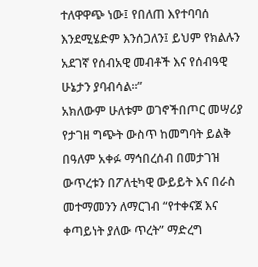ተለዋዋጭ ነው፤ የበለጠ እየተባባሰ እንደሚሄድም እንሰጋለን፤ ይህም የክልሉን አደገኛ የሰብአዊ መብቶች እና የሰብዓዊ ሁኔታን ያባብሳል።”
አክለውም ሁለቱም ወገኖችበጦር መሣሪያ የታገዘ ግጭት ውስጥ ከመግባት ይልቅ በዓለም አቀፉ ማኅበረሰብ በመታገዝ ውጥረቱን በፖለቲካዊ ውይይት እና በራስ መተማመንን ለማርገብ “የተቀናጀ እና ቀጣይነት ያለው ጥረት” ማድረግ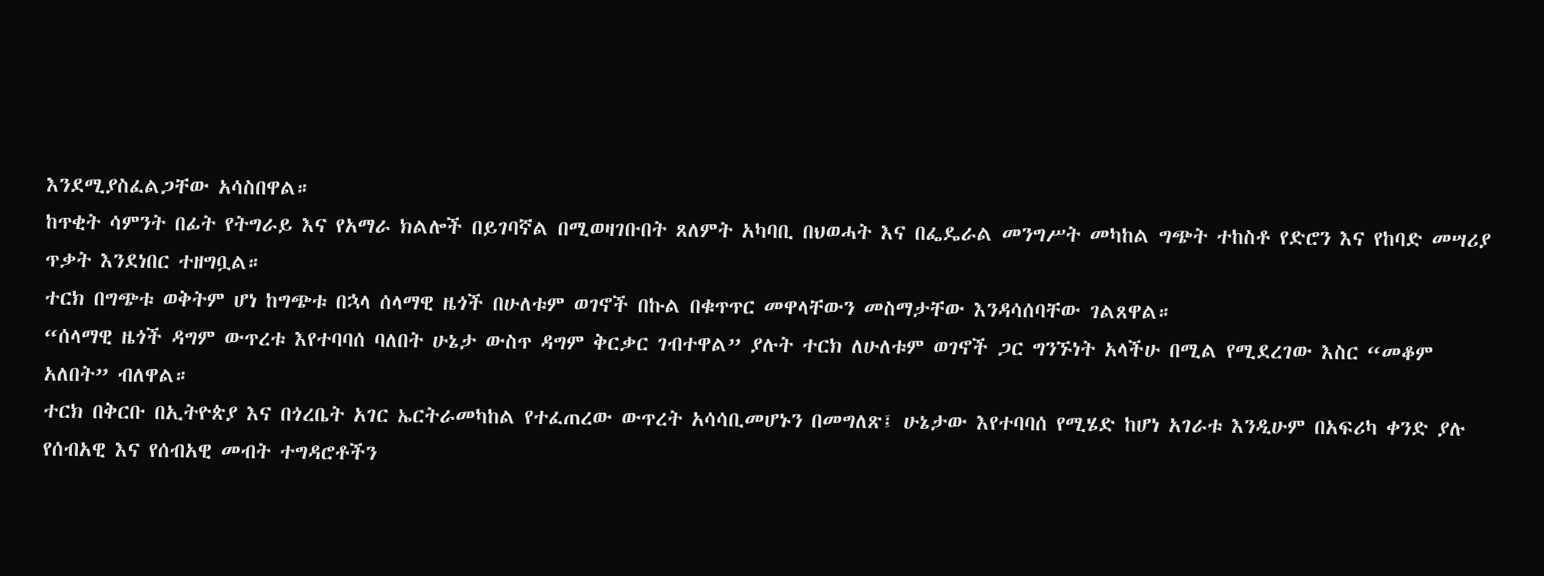እንደሚያስፈልጋቸው አሳስበዋል።
ከጥቂት ሳምንት በፊት የትግራይ እና የአማራ ክልሎች በይገባኛል በሚወዛገቡበት ጸለምት አካባቢ በህወሓት እና በፌዴራል መንግሥት መካከል ግጭት ተከስቶ የድሮን እና የከባድ መሣሪያ ጥቃት እንደነበር ተዘግቧል።
ተርክ በግጭቱ ወቅትም ሆነ ከግጭቱ በኋላ ሰላማዊ ዜጎች በሁለቱም ወገኖች በኩል በቁጥጥር መዋላቸውን መስማታቸው እንዳሳሰባቸው ገልጸዋል።
“ሰላማዊ ዜጎች ዳግም ውጥረቱ እየተባባሰ ባለበት ሁኔታ ውስጥ ዳግም ቅርቃር ገብተዋል” ያሉት ተርክ ለሁለቱም ወገኖች ጋር ግንኙነት አላችሁ በሚል የሚደረገው እስር “መቆም አለበት” ብለዋል።
ተርክ በቅርቡ በኢትዮጵያ እና በጎረቤት አገር ኤርትራመካከል የተፈጠረው ውጥረት አሳሳቢመሆኑን በመግለጽ፤ ሁኔታው እየተባባሰ የሚሄድ ከሆነ አገራቱ እንዲሁም በአፍሪካ ቀንድ ያሉ የሰብአዊ እና የሰብአዊ መብት ተግዳሮቶችን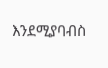እንደሚያባብስ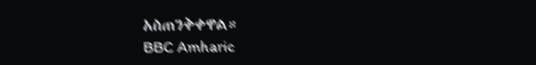አስጠንቅቀዋል።
BBC Amharic